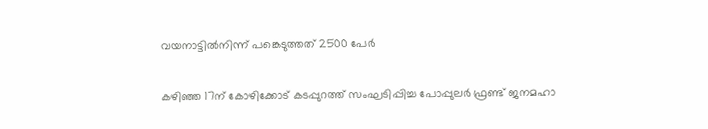വയനാട്ടില്‍നിന്ന്‌ ‍പങ്കെടുത്തത് 2500 പേര്‍

കഴിഞ്ഞ 17ന്‌ കോഴിക്കോട്‌ കടപ്പുറത്ത്‌ സംഘടിപ്പിച്ച പോപ്പുലര്‍ ഫ്രണ്ട്‌ ജനമഹാ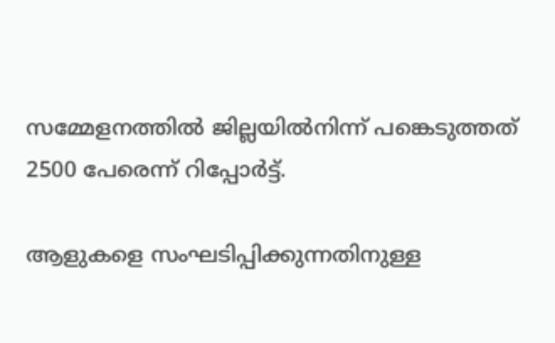സമ്മേളനത്തില്‍ ജില്ലയില്‍നിന്ന്‌ പങ്കെടുത്തത്‌ 2500 പേരെന്ന്‌ റിപ്പോര്‍ട്ട്‌.

ആളുകളെ സംഘടിപ്പിക്കുന്നതിനുള്ള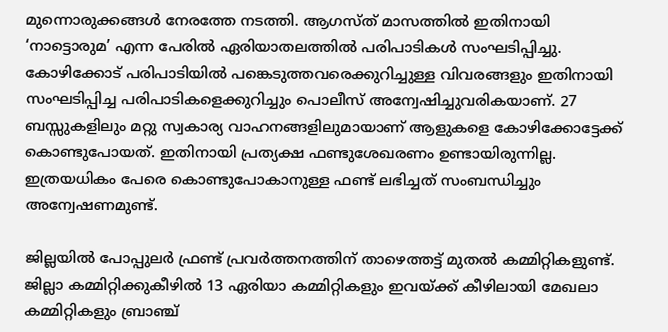മുന്നൊരുക്കങ്ങള്‍ നേരത്തേ നടത്തി. ആഗസ്‌ത്‌ മാസത്തില്‍ ഇതിനായി ‘നാട്ടൊരുമ’ എന്ന പേരില്‍ ഏരിയാതലത്തില്‍ പരിപാടികള്‍ സംഘടിപ്പിച്ചു. കോഴിക്കോട്‌ പരിപാടിയില്‍ പങ്കെടുത്തവരെക്കുറിച്ചുള്ള വിവരങ്ങളും ഇതിനായി സംഘടിപ്പിച്ച പരിപാടികളെക്കുറിച്ചും പൊലീസ്‌ അന്വേഷിച്ചുവരികയാണ്‌. 27 ബസ്സുകളിലും മറ്റു സ്വകാര്യ വാഹനങ്ങളിലുമായാണ്‌ ആളുകളെ കോഴിക്കോട്ടേക്ക്‌ കൊണ്ടുപോയത്‌. ഇതിനായി പ്രത്യക്ഷ ഫണ്ടുശേഖരണം ഉണ്ടായിരുന്നില്ല. ഇത്രയധികം പേരെ കൊണ്ടുപോകാനുള്ള ഫണ്ട്‌ ലഭിച്ചത്‌ സംബന്ധിച്ചും അന്വേഷണമുണ്ട്‌.

ജില്ലയില്‍ പോപ്പുലര്‍ ഫ്രണ്ട്‌ പ്രവര്‍ത്തനത്തിന്‌ താഴെത്തട്ട്‌ മുതല്‍ കമ്മിറ്റികളുണ്ട്‌. ജില്ലാ കമ്മിറ്റിക്കുകീഴില്‍ 13 ഏരിയാ കമ്മിറ്റികളും ഇവയ്‌ക്ക്‌ കീഴിലായി മേഖലാ കമ്മിറ്റികളും ബ്രാഞ്ച്‌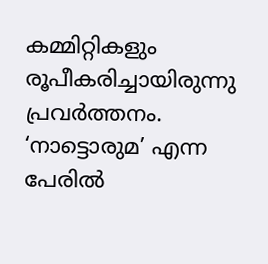കമ്മിറ്റികളും രൂപീകരിച്ചായിരുന്നു പ്രവര്‍ത്തനം. ‘നാട്ടൊരുമ’ എന്ന പേരില്‍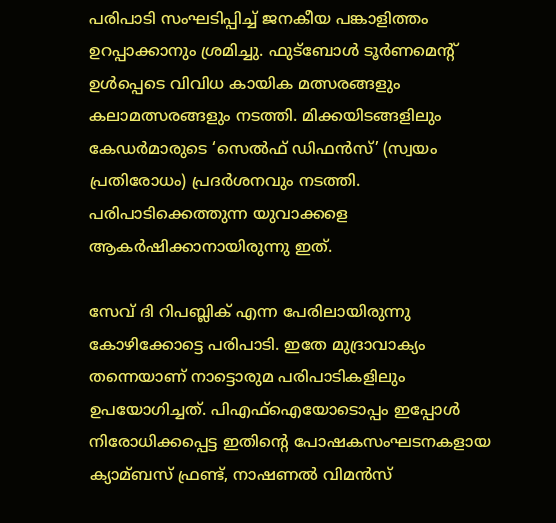പരിപാടി സംഘടിപ്പിച്ച്‌ ജനകീയ പങ്കാളിത്തം ഉറപ്പാക്കാനും ശ്രമിച്ചു. ഫുട്‌ബോള്‍ ടൂര്‍ണമെന്റ്‌ ഉള്‍പ്പെടെ വിവിധ കായിക മത്സരങ്ങളും കലാമത്സരങ്ങളും നടത്തി. മിക്കയിടങ്ങളിലും കേഡര്‍മാരുടെ ‘സെല്‍ഫ്‌ ഡിഫന്‍സ്‌’ (സ്വയം പ്രതിരോധം) പ്രദര്‍ശനവും നടത്തി. പരിപാടിക്കെത്തുന്ന യുവാക്കളെ ആകര്‍ഷിക്കാനായിരുന്നു ഇത്‌.

സേവ്‌ ദി റിപബ്ലിക്‌ എന്ന പേരിലായിരുന്നു കോഴിക്കോട്ടെ പരിപാടി. ഇതേ മുദ്രാവാക്യം തന്നെയാണ്‌ നാട്ടൊരുമ പരിപാടികളിലും ഉപയോഗിച്ചത്‌. പിഎഫ്‌ഐയോടൊപ്പം ഇപ്പോള്‍ നിരോധിക്കപ്പെട്ട ഇതിന്റെ പോഷകസംഘടനകളായ ക്യാമ്ബസ്‌ ഫ്രണ്ട്‌, നാഷണല്‍ വിമന്‍സ്‌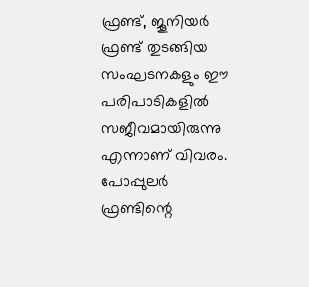ഫ്രണ്ട്‌, ജൂനിയര്‍ ഫ്രണ്ട്‌ തുടങ്ങിയ സംഘടനകളും ഈ പരിപാടികളില്‍ സജീവമായിരുന്നു എന്നാണ്‌ വിവരം. പോപ്പുലര്‍ ഫ്രണ്ടിന്റെ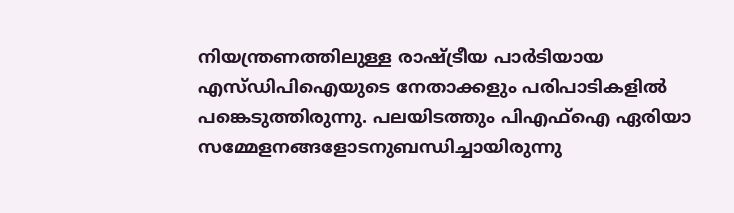നിയന്ത്രണത്തിലുള്ള രാഷ്ട്രീയ പാര്‍ടിയായ എസ്‌ഡിപിഐയുടെ നേതാക്കളും പരിപാടികളില്‍ പങ്കെടുത്തിരുന്നു. പലയിടത്തും പിഎഫ്‌ഐ ഏരിയാ സമ്മേളനങ്ങളോടനുബന്ധിച്ചായിരുന്നു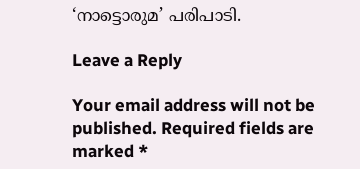‘നാട്ടൊരുമ’ പരിപാടി.

Leave a Reply

Your email address will not be published. Required fields are marked *